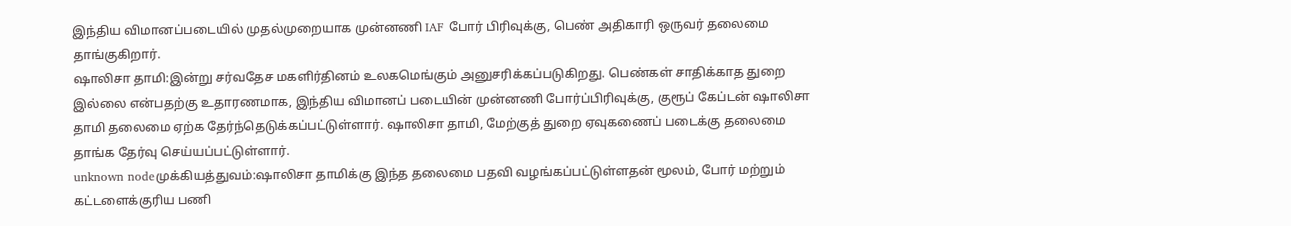இந்திய விமானப்படையில் முதல்முறையாக முன்னணி IAF போர் பிரிவுக்கு, பெண் அதிகாரி ஒருவர் தலைமை தாங்குகிறார்.
ஷாலிசா தாமி:இன்று சர்வதேச மகளிர்தினம் உலகமெங்கும் அனுசரிக்கப்படுகிறது. பெண்கள் சாதிக்காத துறை இல்லை என்பதற்கு உதாரணமாக, இந்திய விமானப் படையின் முன்னணி போர்ப்பிரிவுக்கு, குரூப் கேப்டன் ஷாலிசா தாமி தலைமை ஏற்க தேர்ந்தெடுக்கப்பட்டுள்ளார். ஷாலிசா தாமி, மேற்குத் துறை ஏவுகணைப் படைக்கு தலைமை தாங்க தேர்வு செய்யப்பட்டுள்ளார்.
unknown nodeமுக்கியத்துவம்:ஷாலிசா தாமிக்கு இந்த தலைமை பதவி வழங்கப்பட்டுள்ளதன் மூலம், போர் மற்றும் கட்டளைக்குரிய பணி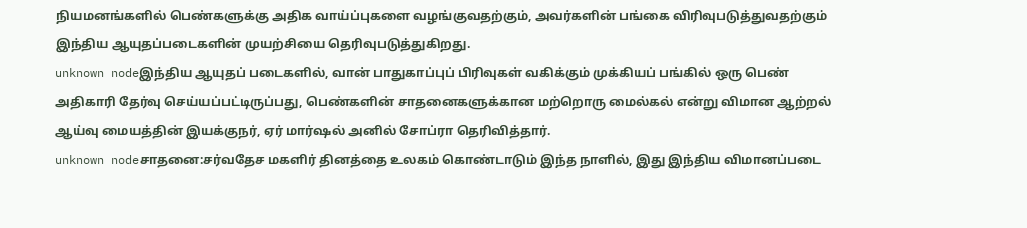நியமனங்களில் பெண்களுக்கு அதிக வாய்ப்புகளை வழங்குவதற்கும், அவர்களின் பங்கை விரிவுபடுத்துவதற்கும் இந்திய ஆயுதப்படைகளின் முயற்சியை தெரிவுபடுத்துகிறது.
unknown nodeஇந்திய ஆயுதப் படைகளில், வான் பாதுகாப்புப் பிரிவுகள் வகிக்கும் முக்கியப் பங்கில் ஒரு பெண் அதிகாரி தேர்வு செய்யப்பட்டிருப்பது, பெண்களின் சாதனைகளுக்கான மற்றொரு மைல்கல் என்று விமான ஆற்றல் ஆய்வு மையத்தின் இயக்குநர், ஏர் மார்ஷல் அனில் சோப்ரா தெரிவித்தார்.
unknown nodeசாதனை:சர்வதேச மகளிர் தினத்தை உலகம் கொண்டாடும் இந்த நாளில், இது இந்திய விமானப்படை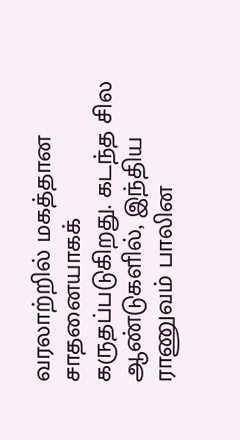வரலாற்றில் மகத்தான சாதனையாகக் கருதப்படுகிறது. கடந்த சில ஆண்டுகளில், இந்திய ராணுவம் பாலின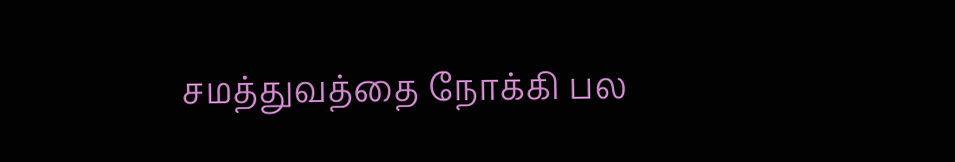சமத்துவத்தை நோக்கி பல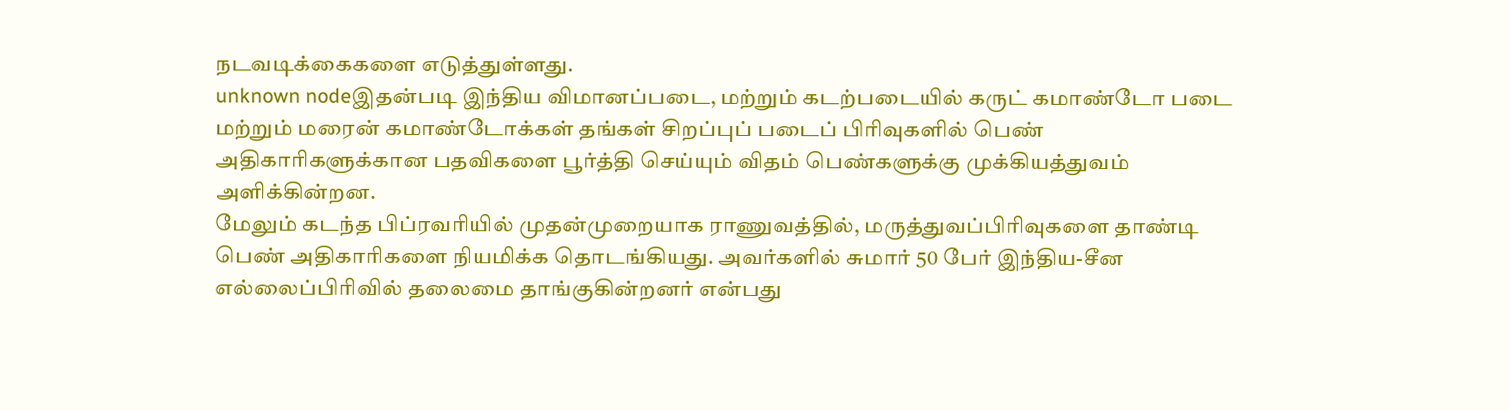நடவடிக்கைகளை எடுத்துள்ளது.
unknown nodeஇதன்படி இந்திய விமானப்படை, மற்றும் கடற்படையில் கருட் கமாண்டோ படை மற்றும் மரைன் கமாண்டோக்கள் தங்கள் சிறப்புப் படைப் பிரிவுகளில் பெண் அதிகாரிகளுக்கான பதவிகளை பூர்த்தி செய்யும் விதம் பெண்களுக்கு முக்கியத்துவம் அளிக்கின்றன.
மேலும் கடந்த பிப்ரவரியில் முதன்முறையாக ராணுவத்தில், மருத்துவப்பிரிவுகளை தாண்டி பெண் அதிகாரிகளை நியமிக்க தொடங்கியது. அவர்களில் சுமார் 50 பேர் இந்திய-சீன எல்லைப்பிரிவில் தலைமை தாங்குகின்றனர் என்பது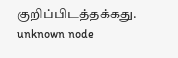குறிப்பிடத்தக்கது.
unknown node